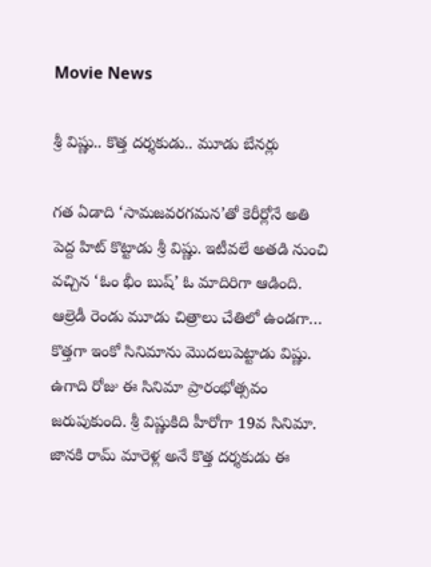Movie News

శ్రీ విష్ణు.. కొత్త దర్శకుడు.. మూడు బేనర్లు

గత ఏడాది ‘సామజవరగమన’తో కెరీర్లోనే అతి పెద్ద హిట్ కొట్టాడు శ్రీ విష్ణు. ఇటీవలే అతడి నుంచి వచ్చిన ‘ఓం భీం బుష్’ ఓ మాదిరిగా ఆడింది. ఆల్రెడీ రెండు మూడు చిత్రాలు చేతిలో ఉండగా… కొత్తగా ఇంకో సినిమాను మొదలుపెట్టాడు విష్ణు. ఉగాది రోజు ఈ సినిమా ప్రారంభోత్సవం జరుపుకుంది. శ్రీ విష్ణుకిది హీరోగా 19వ సినిమా. జానకి రామ్ మారెళ్ల అనే కొత్త దర్శకుడు ఈ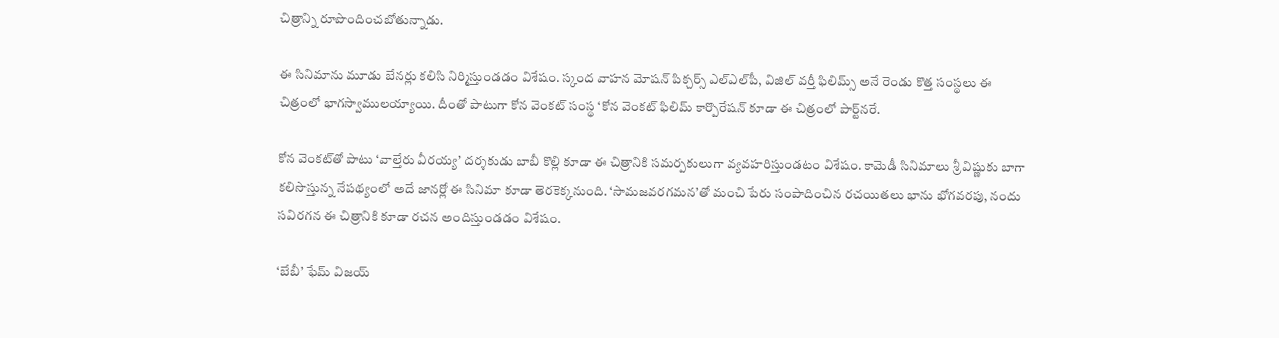చిత్రాన్ని రూపొందించబోతున్నాడు.

ఈ సినిమాను మూడు బేనర్లు కలిసి నిర్మిస్తుండడం విశేషం. స్కంద వాహన మోషన్ పిక్చర్స్ ఎల్ఎల్‌పీ, విజిల్ వర్తీ ఫిలిమ్స్ అనే రెండు కొత్త సంస్థలు ఈ చిత్రంలో భాగస్వాములయ్యాయి. దీంతో పాటుగా కోన వెంకట్ సంస్థ ‘కోన వెంకట్ ఫిలిమ్ కార్పొరేషన్ కూడా ఈ చిత్రంలో పార్ట్‌నరే.

కోన వెంకట్‌తో పాటు ‘వాల్తేరు వీరయ్య’ దర్శకుడు బాబీ కొల్లి కూడా ఈ చిత్రానికి సమర్పకులుగా వ్యవహరిస్తుండటం విశేషం. కామెడీ సినిమాలు శ్రీ విష్ణుకు బాగా కలిసొస్తున్న నేపథ్యంలో అదే జానర్లో ఈ సినిమా కూడా తెరకెక్కనుంది. ‘సామజవరగమన’తో మంచి పేరు సంపాదించిన రచయితలు భాను భోగవరపు, నందు సవిరగన ఈ చిత్రానికి కూడా రచన అందిస్తుండడం విశేషం.

‘బేబీ’ ఫేమ్ విజయ్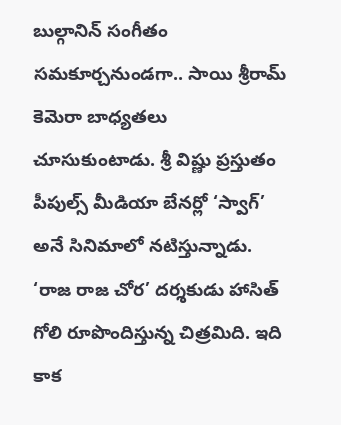బుల్గానిన్ సంగీతం సమకూర్చనుండగా.. సాయి శ్రీరామ్ కెమెరా బాధ్యతలు చూసుకుంటాడు. శ్రీ విష్ణు ప్రస్తుతం పీపుల్స్ మీడియా బేనర్లో ‘స్వాగ్’ అనే సినిమాలో నటిస్తున్నాడు. ‘రాజ రాజ చోర’ దర్శకుడు హాసిత్ గోలి రూపొందిస్తున్న చిత్రమిది. ఇది కాక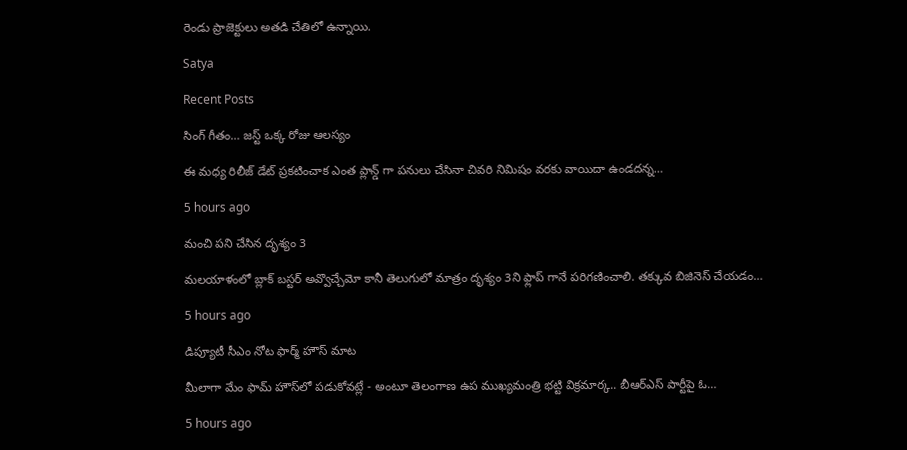రెండు ప్రాజెక్టులు అతడి చేతిలో ఉన్నాయి.

Satya

Recent Posts

సింగ్ గీతం… జస్ట్ ఒక్క రోజు ఆలస్యం

ఈ మధ్య రిలీజ్ డేట్ ప్రకటించాక ఎంత ప్లాన్డ్ గా పనులు చేసినా చివరి నిమిషం వరకు వాయిదా ఉండదన్న…

5 hours ago

మంచి పని చేసిన దృశ్యం 3

మలయాళంలో బ్లాక్ బస్టర్ అవ్వొచ్చేమో కానీ తెలుగులో మాత్రం దృశ్యం 3ని ఫ్లాప్ గానే పరిగణించాలి. తక్కువ బిజినెస్ చేయడం…

5 hours ago

డిప్యూటీ సీఎం నోట ఫార్మ్ హౌస్ మాట

మీలాగా మేం ఫామ్ హౌస్‌లో ప‌డుకోవ‌ట్లే - అంటూ తెలంగాణ ఉప ముఖ్య‌మంత్రి భ‌ట్టి విక్ర‌మార్క‌.. బీఆర్ఎస్ పార్టీపై ఓ…

5 hours ago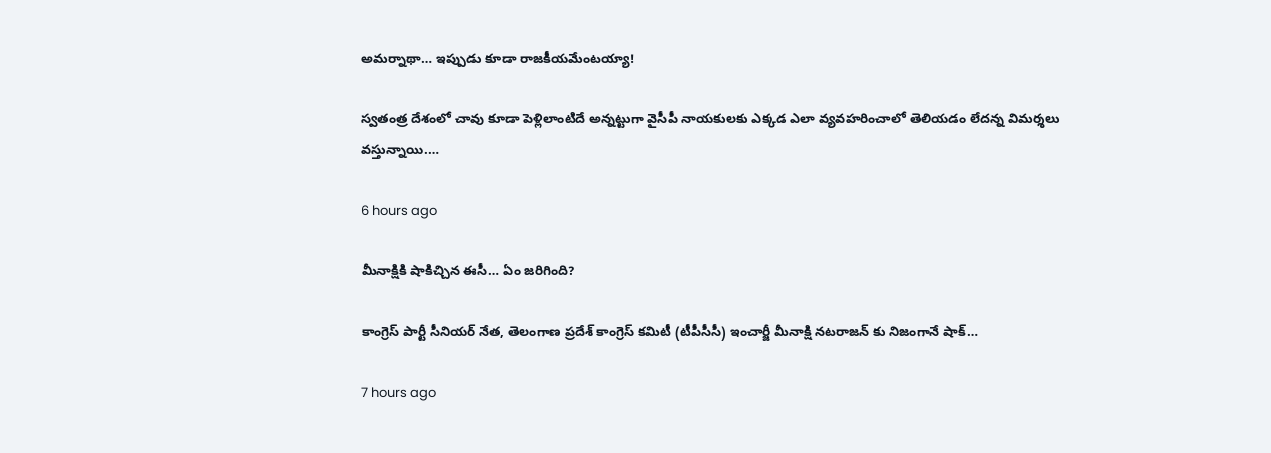అమ‌ర్నాథా… ఇప్పుడు కూడా రాజ‌కీయ‌మేంట‌య్యా!

స్వ‌తంత్ర దేశంలో చావు కూడా పెళ్లిలాంటిదే అన్న‌ట్టుగా వైసీపీ నాయ‌కుల‌కు ఎక్క‌డ ఎలా వ్య‌వ‌హరించాలో తెలియ‌డం లేద‌న్న విమ‌ర్శ‌లు వ‌స్తున్నాయి.…

6 hours ago

మీనాక్షికి షాకిచ్చిన ఈసీ… ఏం జరిగింది?

కాంగ్రెస్ పార్టీ సీనియర్ నేత, తెలంగాణ ప్రదేశ్ కాంగ్రెస్ కమిటీ (టీపీసీసీ) ఇంచార్జీ మీనాక్షి నటరాజన్ కు నిజంగానే షాక్…

7 hours ago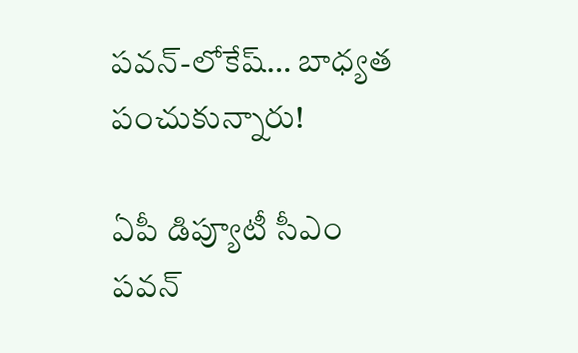ప‌వ‌న్‌-లోకేష్‌… బాధ్య‌త పంచుకున్నారు!

ఏపీ డిప్యూటీ సీఎం ప‌వ‌న్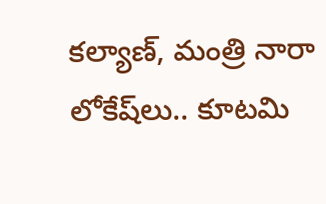క‌ల్యాణ్‌, మంత్రి నారా లోకేష్‌లు.. కూట‌మి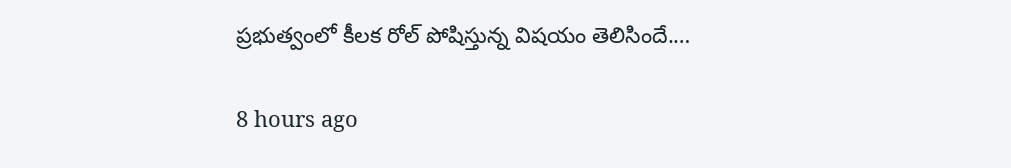ప్ర‌భుత్వంలో కీల‌క రోల్ పోషిస్తున్న విష‌యం తెలిసిందే.…

8 hours ago